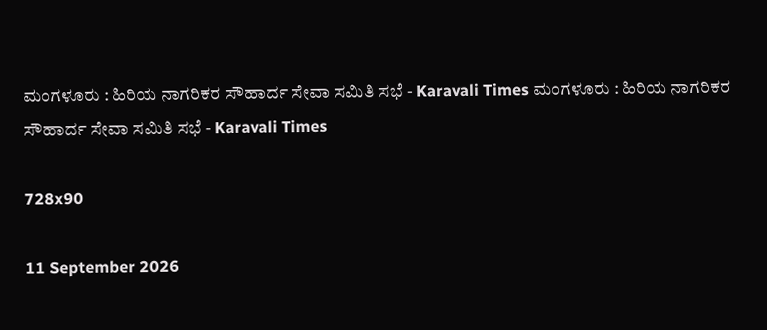ಮಂಗಳೂರು : ಹಿರಿಯ ನಾಗರಿಕರ ಸೌಹಾರ್ದ ಸೇವಾ ಸಮಿತಿ ಸಭೆ - Karavali Times ಮಂಗಳೂರು : ಹಿರಿಯ ನಾಗರಿಕರ ಸೌಹಾರ್ದ ಸೇವಾ ಸಮಿತಿ ಸಭೆ - Karavali Times

728x90

11 September 2026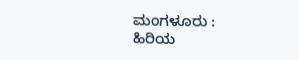ಮಂಗಳೂರು : ಹಿರಿಯ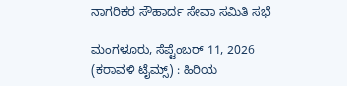ನಾಗರಿಕರ ಸೌಹಾರ್ದ ಸೇವಾ ಸಮಿತಿ ಸಭೆ

ಮಂಗಳೂರು, ಸೆಪ್ಟೆಂಬರ್ 11, 2026 (ಕರಾವಳಿ ಟೈಮ್ಸ್) : ಹಿರಿಯ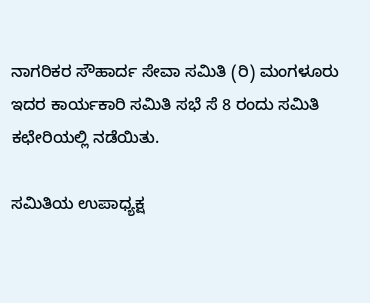ನಾಗರಿಕರ ಸೌಹಾರ್ದ ಸೇವಾ ಸಮಿತಿ (ರಿ) ಮಂಗಳೂರು ಇದರ ಕಾರ್ಯಕಾರಿ ಸಮಿತಿ ಸಭೆ ಸೆ 8 ರಂದು ಸಮಿತಿ ಕಛೇರಿಯಲ್ಲಿ ನಡೆಯಿತು.

ಸಮಿತಿಯ ಉಪಾಧ್ಯಕ್ಷ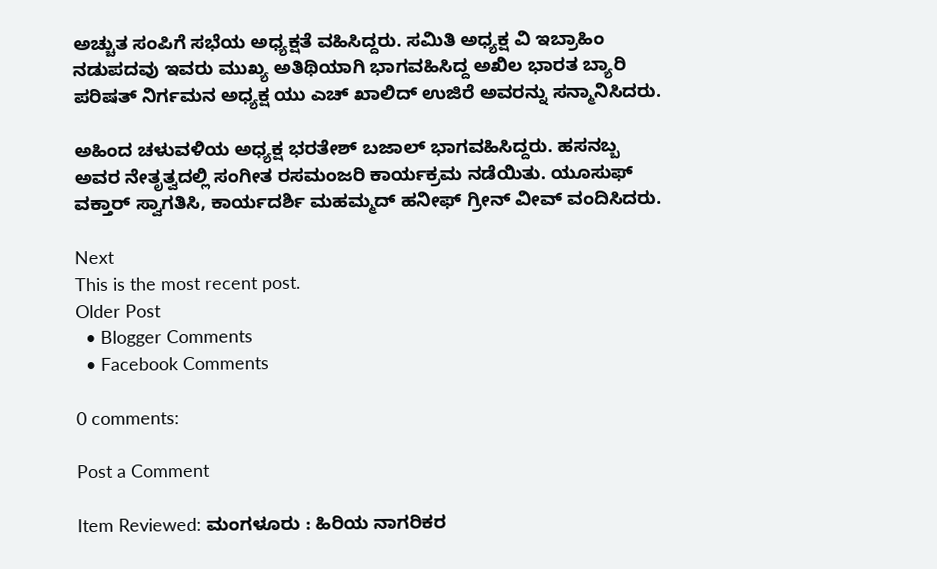ಅಚ್ಚುತ ಸಂಪಿಗೆ ಸಭೆಯ ಅಧ್ಯಕ್ಷತೆ ವಹಿಸಿದ್ದರು. ಸಮಿತಿ ಅಧ್ಯಕ್ಷ ವಿ ಇಬ್ರಾಹಿಂ ನಡುಪದವು ಇವರು ಮುಖ್ಯ ಅತಿಥಿಯಾಗಿ ಭಾಗವಹಿಸಿದ್ದ ಅಖಿಲ ಭಾರತ ಬ್ಯಾರಿ ಪರಿಷತ್ ನಿರ್ಗಮನ ಅಧ್ಯಕ್ಷ ಯು ಎಚ್ ಖಾಲಿದ್ ಉಜಿರೆ ಅವರನ್ನು ಸನ್ಮಾನಿಸಿದರು.

ಅಹಿಂದ ಚಳುವಳಿಯ ಅಧ್ಯಕ್ಷ ಭರತೇಶ್ ಬಜಾಲ್ ಭಾಗವಹಿಸಿದ್ದರು. ಹಸನಬ್ಬ ಅವರ ನೇತೃತ್ವದಲ್ಲಿ ಸಂಗೀತ ರಸಮಂಜರಿ ಕಾರ್ಯಕ್ರಮ ನಡೆಯಿತು. ಯೂಸುಫ್ ವಕ್ತಾರ್ ಸ್ವಾಗತಿಸಿ, ಕಾರ್ಯದರ್ಶಿ ಮಹಮ್ಮದ್ ಹನೀಫ್ ಗ್ರೀನ್ ವೀವ್ ವಂದಿಸಿದರು.

Next
This is the most recent post.
Older Post
  • Blogger Comments
  • Facebook Comments

0 comments:

Post a Comment

Item Reviewed: ಮಂಗಳೂರು : ಹಿರಿಯ ನಾಗರಿಕರ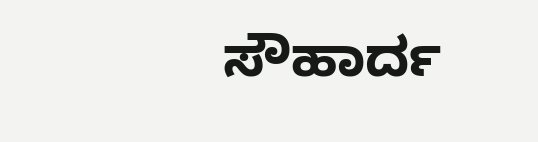ಸೌಹಾರ್ದ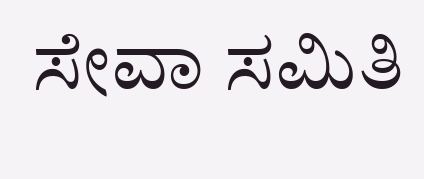ಸೇವಾ ಸಮಿತಿ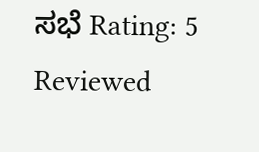ಸಭೆ Rating: 5 Reviewed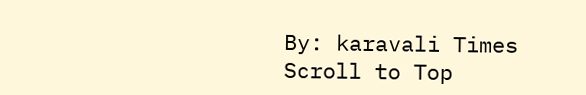By: karavali Times
Scroll to Top